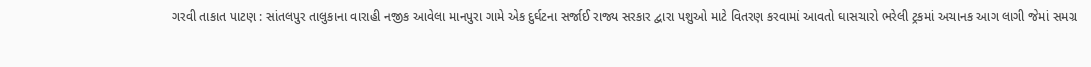ગરવી તાકાત પાટણ : સાંતલપુર તાલુકાના વારાહી નજીક આવેલા માનપુરા ગામે એક દુર્ઘટના સર્જાઈ રાજ્ય સરકાર દ્વારા પશુઓ માટે વિતરણ કરવામાં આવતો ઘાસચારો ભરેલી ટ્રકમાં અચાનક આગ લાગી જેમાં સમગ્ર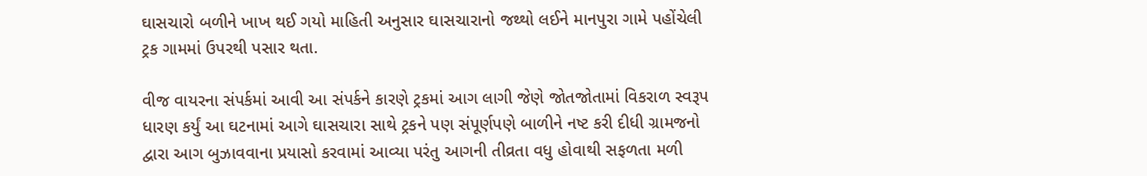ઘાસચારો બળીને ખાખ થઈ ગયો માહિતી અનુસાર ઘાસચારાનો જથ્થો લઈને માનપુરા ગામે પહોંચેલી ટ્રક ગામમાં ઉપરથી પસાર થતા.

વીજ વાયરના સંપર્કમાં આવી આ સંપર્કને કારણે ટ્રકમાં આગ લાગી જેણે જોતજોતામાં વિકરાળ સ્વરૂપ ધારણ કર્યું આ ઘટનામાં આગે ઘાસચારા સાથે ટ્રકને પણ સંપૂર્ણપણે બાળીને નષ્ટ કરી દીધી ગ્રામજનો દ્વારા આગ બુઝાવવાના પ્રયાસો કરવામાં આવ્યા પરંતુ આગની તીવ્રતા વધુ હોવાથી સફળતા મળી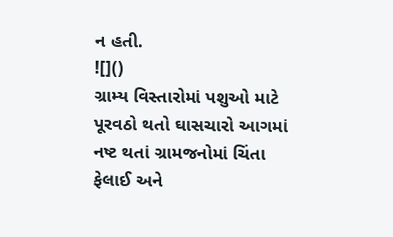ન હતી.
![]()
ગ્રામ્ય વિસ્તારોમાં પશુઓ માટે પૂરવઠો થતો ઘાસચારો આગમાં નષ્ટ થતાં ગ્રામજનોમાં ચિંતા ફેલાઈ અને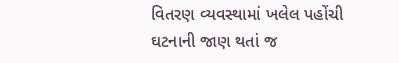વિતરણ વ્યવસ્થામાં ખલેલ પહોંચી ઘટનાની જાણ થતાં જ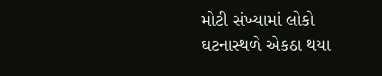મોટી સંખ્યામાં લોકો ઘટનાસ્થળે એકઠા થયા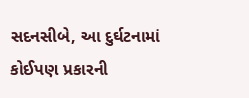સદનસીબે, આ દુર્ઘટનામાં કોઈપણ પ્રકારની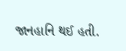જાનહાનિ થઈ હતી.